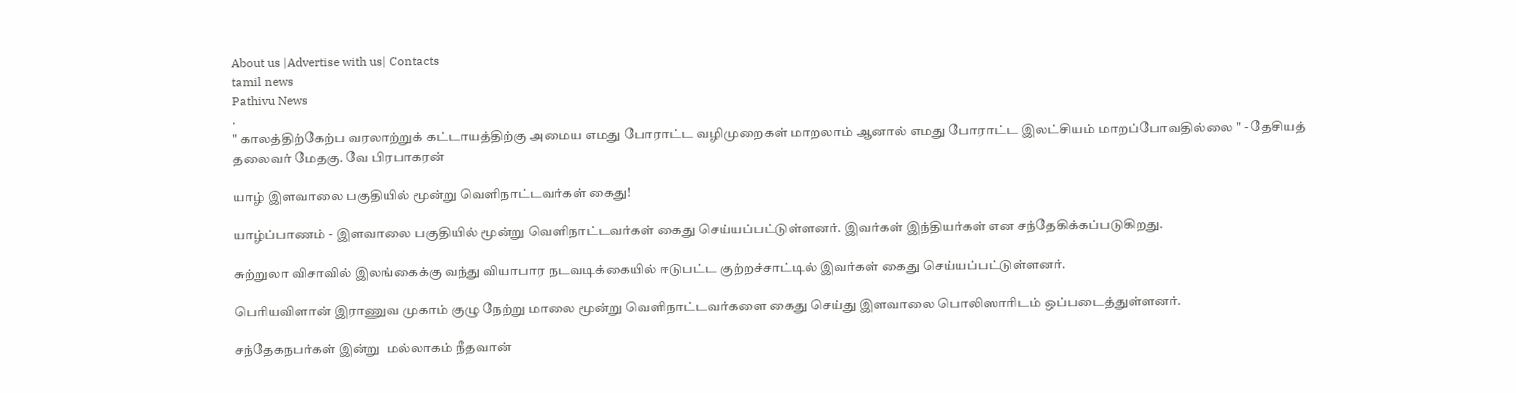About us |Advertise with us| Contacts
tamil news
Pathivu News
.
" காலத்திற்கேற்ப வரலாற்றுக் கட்டாயத்திற்கு அமைய எமது போராட்ட வழிமுறைகள் மாறலாம் ஆனால் எமது போராட்ட இலட்சியம் மாறப்போவதில்லை " - தேசியத் தலைவர் மேதகு. வே பிரபாகரன்

யாழ் இளவாலை பகுதியில் மூன்று வெளிநாட்டவர்கள் கைது!

யாழ்ப்பாணம் - இளவாலை பகுதியில் மூன்று வெளிநாட்டவர்கள் கைது செய்யப்பட்டுள்ளனர். இவர்கள் இந்தியர்கள் என சந்தேகிக்கப்படுகிறது.

சுற்றுலா விசாவில் இலங்கைக்கு வந்து வியாபார நடவடிக்கையில் ஈடுபட்ட குற்றச்சாட்டில் இவர்கள் கைது செய்யப்பட்டுள்ளனர்.

பெரியவிளான் இராணுவ முகாம் குழு நேற்று மாலை மூன்று வெளிநாட்டவர்களை கைது செய்து இளவாலை பொலிஸாரிடம் ஒப்படைத்துள்ளனர்.

சந்தேகநபர்கள் இன்று  மல்லாகம் நீதவான்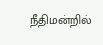நீதிமன்றில்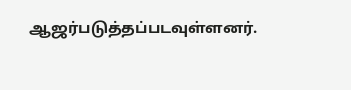ஆஜர்படுத்தப்படவுள்ளனர்.